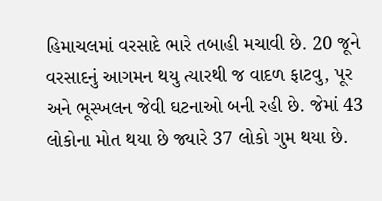હિમાચલમાં વરસાદે ભારે તબાહી મચાવી છે. 20 જૂને વરસાદનું આગમન થયુ ત્યારથી જ વાદળ ફાટવુ, પૂર અને ભૂસ્ખલન જેવી ઘટનાઓ બની રહી છે. જેમાં 43 લોકોના મોત થયા છે જ્યારે 37 લોકો ગુમ થયા છે.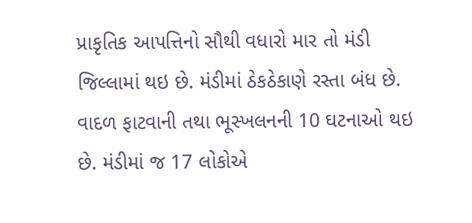પ્રાકૃતિક આપત્તિનો સૌથી વધારો માર તો મંડી જિલ્લામાં થઇ છે. મંડીમાં ઠેકઠેકાણે રસ્તા બંધ છે. વાદળ ફાટવાની તથા ભૂસ્ખલનની 10 ઘટનાઓ થઇ છે. મંડીમાં જ 17 લોકોએ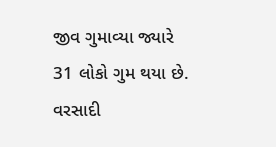જીવ ગુમાવ્યા જ્યારે 31 લોકો ગુમ થયા છે.
વરસાદી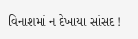વિનાશમાં ન દેખાયા સાંસદ !